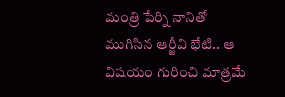మంత్రి పేర్ని నానితో ముగిసిన ఆర్జీవి భేటి.. ఆ విషయం గురించి మాత్రమే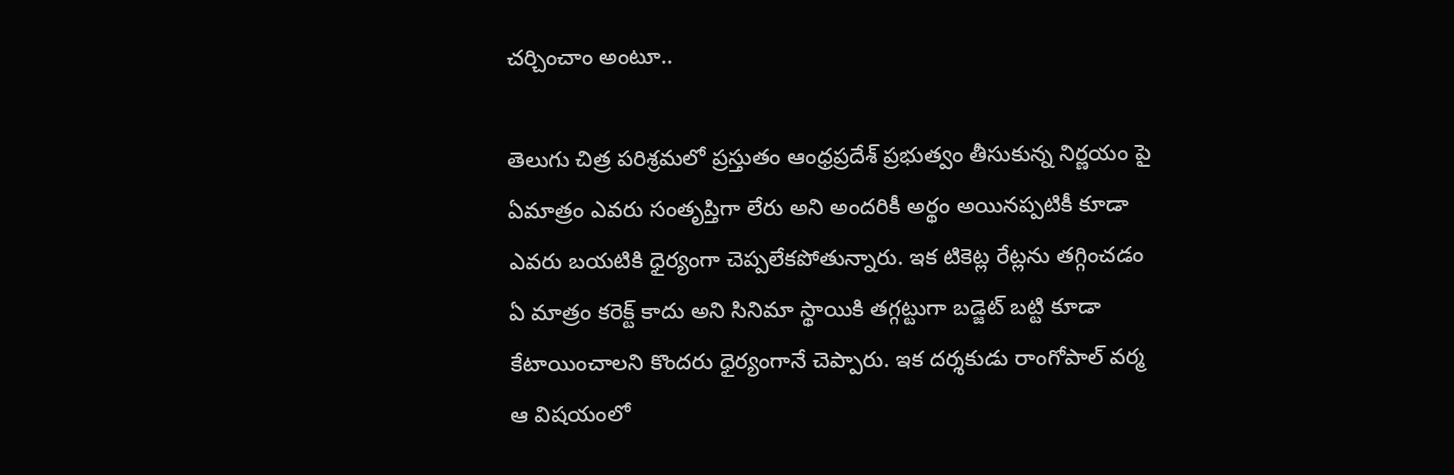చర్చించాం అంటూ..

తెలుగు చిత్ర పరిశ్రమలో ప్రస్తుతం ఆంధ్రప్రదేశ్ ప్రభుత్వం తీసుకున్న నిర్ణయం పై ఏమాత్రం ఎవరు సంతృప్తిగా లేరు అని అందరికీ అర్థం అయినప్పటికీ కూడా ఎవరు బయటికి ధైర్యంగా చెప్పలేకపోతున్నారు. ఇక టికెట్ల రేట్లను తగ్గించడం ఏ మాత్రం కరెక్ట్ కాదు అని సినిమా స్థాయికి తగ్గట్టుగా బడ్జెట్ బట్టి కూడా కేటాయించాలని కొందరు ధైర్యంగానే చెప్పారు. ఇక దర్శకుడు రాంగోపాల్ వర్మ ఆ విషయంలో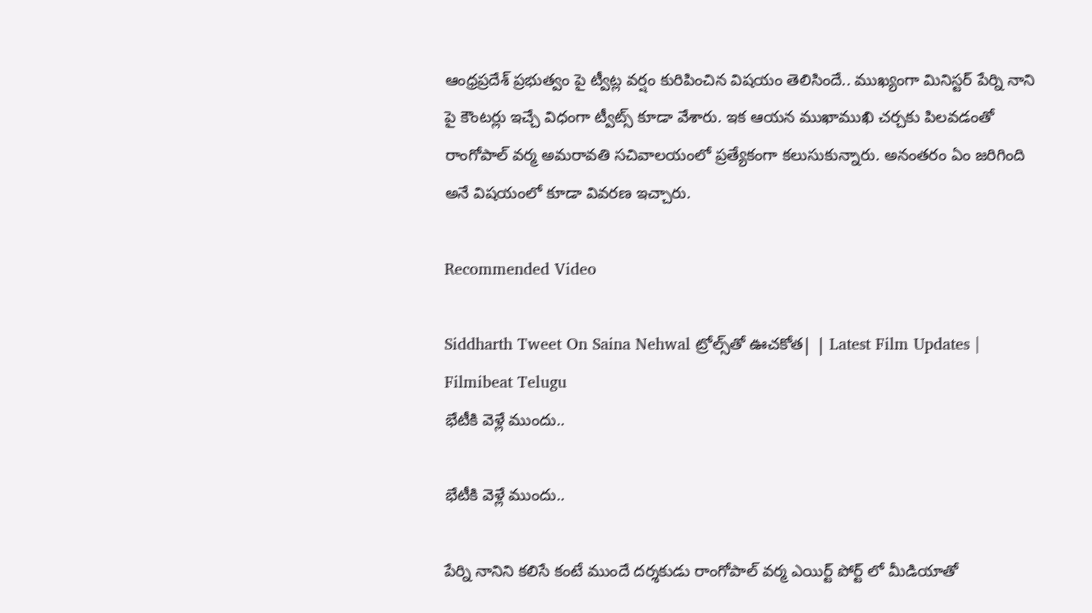ఆంధ్రప్రదేశ్ ప్రభుత్వం పై ట్వీట్ల వర్షం కురిపించిన విషయం తెలిసిందే.. ముఖ్యంగా మినిస్టర్ పేర్ని నాని పై కౌంటర్లు ఇచ్చే విధంగా ట్వీట్స్ కూడా వేశారు. ఇక ఆయన ముఖాముఖి చర్చకు పిలవడంతో రాంగోపాల్ వర్మ అమరావతి సచివాలయంలో ప్రత్యేకంగా కలుసుకున్నారు. అనంతరం ఏం జరిగింది అనే విషయంలో కూడా వివరణ ఇచ్చారు.

Recommended Video

Siddharth Tweet On Saina Nehwal ట్రోల్స్‌తో ఊచకోత| | Latest Film Updates | Filmibeat Telugu
భేటీకి వెళ్లే ముందు..

భేటీకి వెళ్లే ముందు..

పేర్ని నానిని కలిసే కంటే ముందే దర్శకుడు రాంగోపాల్ వర్మ ఎయిర్ట్ పోర్ట్ లో మీడియాతో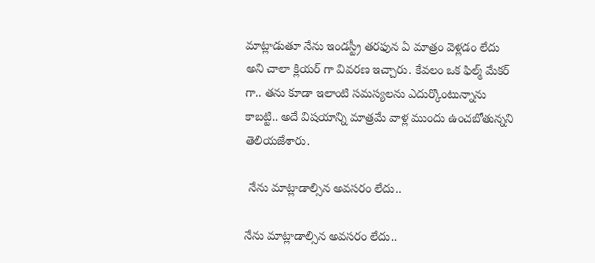మాట్లాడుతూ నేను ఇండస్ట్రీ తరఫున ఏ మాత్రం వెళ్లడం లేదు అని చాలా క్లియర్ గా వివరణ ఇచ్చారు. కేవలం ఒక ఫిల్మ్ మేకర్ గా.. తను కూడా ఇలాంటి సమస్యలను ఎదుర్కొంటున్నాను కాబట్టి.. అదే విషయాన్ని మాత్రమే వాళ్ల ముందు ఉంచబోతున్నని తెలియజేశారు.

 నేను మాట్లాడాల్సిన అవసరం లేదు..

నేను మాట్లాడాల్సిన అవసరం లేదు..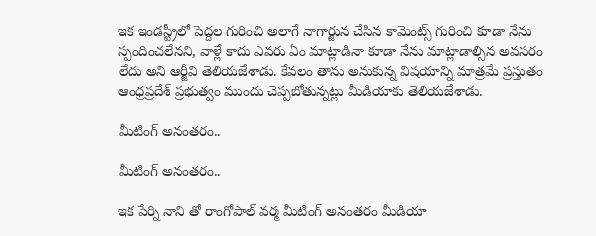ఇక ఇండస్ట్రీలో పెద్దల గురించి అలాగే నాగార్జున చేసిన కామెంట్స్ గురించి కూడా నేను స్పందించలేనని, వాళ్లే కాదు ఎవరు ఏం మాట్లాడినా కూడా నేను మాట్లాడాల్సిన అవసరం లేదు అని ఆర్జీవి తెలియజేశాడు. కేవలం తాను అనుకున్న విషయాన్ని మాత్రమే ప్రస్తుతం ఆంధ్రప్రదేశ్ ప్రభుత్వం ముందు చెప్పబోతున్నట్లు మీడియాకు తెలియజేశాడు.

మీటింగ్ అనంతరం..

మీటింగ్ అనంతరం..

ఇక పేర్ని నాని తో రాంగోపాల్ వర్మ మీటింగ్ అనంతరం మీడియా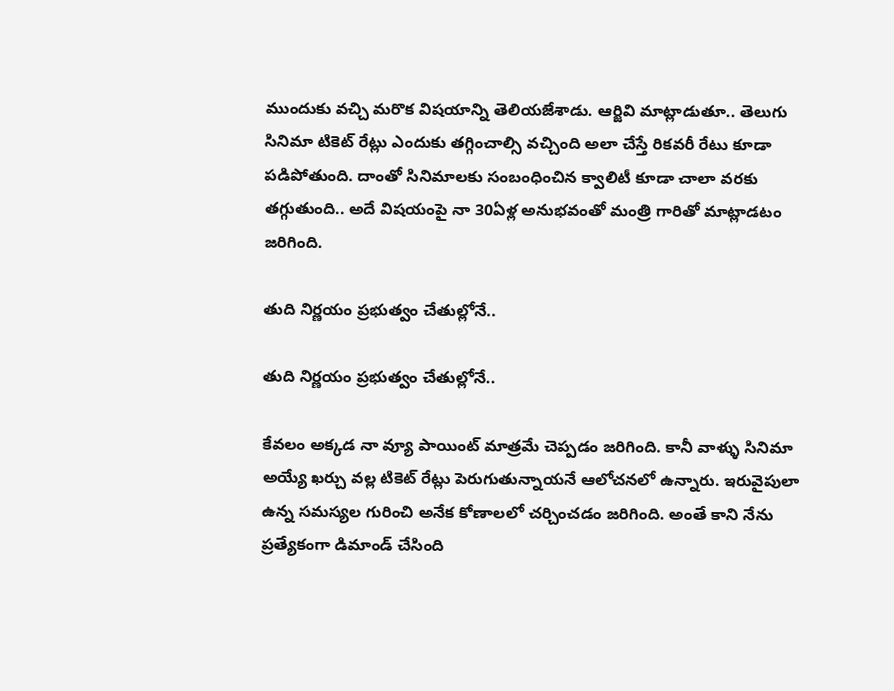ముందుకు వచ్చి మరొక విషయాన్ని తెలియజేశాడు. ఆర్జివి మాట్లాడుతూ.. తెలుగు సినిమా టికెట్ రేట్లు ఎందుకు తగ్గించాల్సి వచ్చింది అలా చేస్తే రికవరీ రేటు కూడా పడిపోతుంది. దాంతో సినిమాలకు సంబంధించిన క్వాలిటీ కూడా చాలా వరకు తగ్గుతుంది.. అదే విషయంపై నా 30ఏళ్ల అనుభవంతో మంత్రి గారితో మాట్లాడటం జరిగింది.

తుది నిర్ణయం ప్రభుత్వం చేతుల్లోనే..

తుది నిర్ణయం ప్రభుత్వం చేతుల్లోనే..

కేవలం అక్కడ నా వ్యూ పాయింట్ మాత్రమే చెప్పడం జరిగింది. కానీ వాళ్ళు సినిమా అయ్యే ఖర్చు వల్ల టికెట్ రేట్లు పెరుగుతున్నాయనే ఆలోచనలో ఉన్నారు. ఇరువైపులా ఉన్న సమస్యల గురించి అనేక కోణాలలో చర్చించడం జరిగింది. అంతే కాని నేను ప్రత్యేకంగా డిమాండ్ చేసింది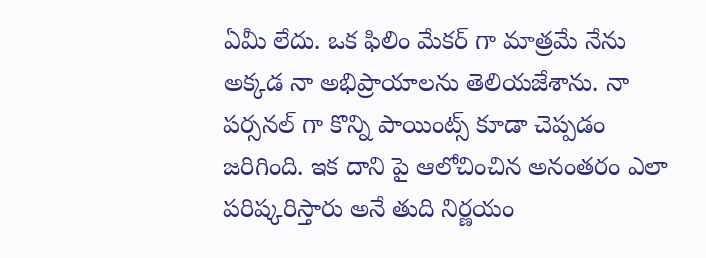ఏమీ లేదు. ఒక ఫిలిం మేకర్ గా మాత్రమే నేను అక్కడ నా అభిప్రాయాలను తెలియజేశాను. నా పర్సనల్ గా కొన్ని పాయింట్స్ కూడా చెప్పడం జరిగింది. ఇక దాని పై ఆలోచించిన అనంతరం ఎలా పరిష్కరిస్తారు అనే తుది నిర్ణయం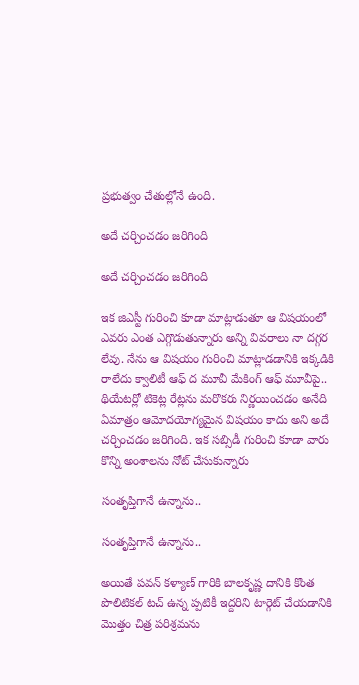ప్రభుత్వం చేతుల్లోనే ఉంది.

అదే చర్చించడం జరిగింది

అదే చర్చించడం జరిగింది

ఇక జిఎస్టీ గురించి కూడా మాట్లాడుతూ ఆ విషయంలో ఎవరు ఎంత ఎగ్గొడుతున్నారు అన్ని వివరాలు నా దగ్గర లేవు. నేను ఆ విషయం గురించి మాట్లాడడానికి ఇక్కడికి రాలేదు క్వాలిటీ ఆఫ్ ద మూవీ మేకింగ్ ఆఫ్ మూవీపై.. థియేటర్లో టికెట్ల రేట్లను మరొకరు నిర్ణయించడం అనేది ఏమాత్రం ఆమోదయోగ్యమైన విషయం కాదు అని అదే చర్చించడం జరిగింది. ఇక సబ్సిడీ గురించి కూడా వారు కొన్ని అంశాలను నోట్ చేసుకున్నారు

సంతృప్తిగానే ఉన్నాను..

సంతృప్తిగానే ఉన్నాను..

అయితే పవన్ కళ్యాణ్ గారికి బాలకృష్ణ దానికి కొంత పొలిటికల్ టచ్ ఉన్న ప్పటికీ ఇద్దరిని టార్గెట్ చేయడానికి మొత్తం చిత్ర పరిశ్రమను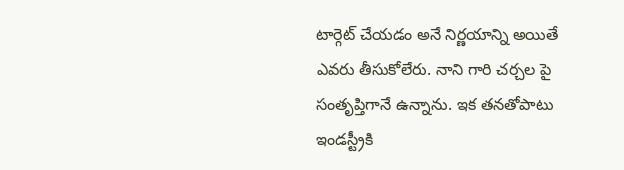టార్గెట్ చేయడం అనే నిర్ణయాన్ని అయితే ఎవరు తీసుకోలేరు. నాని గారి చర్చల పై సంతృప్తిగానే ఉన్నాను. ఇక తనతోపాటు ఇండస్ట్రీకి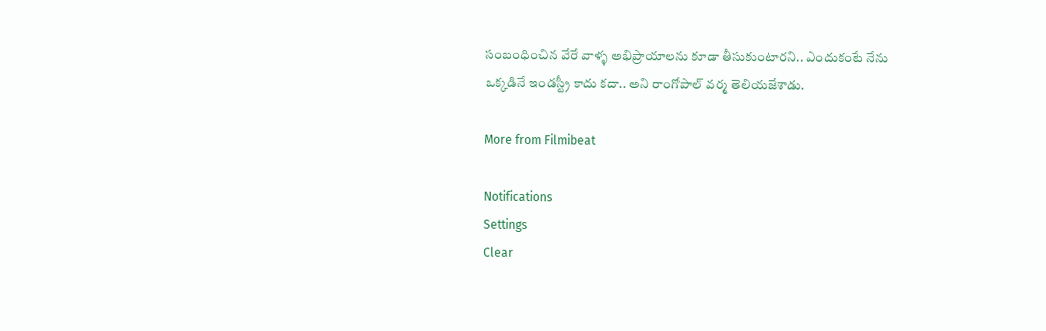సంబంధించిన వేరే వాళ్ళ అభిప్రాయాలను కూడా తీసుకుంటారని.. ఎందుకంటే నేను ఒక్కడినే ఇండస్ట్రీ కాదు కదా.. అని రాంగోపాల్ వర్మ తెలియజేశాడు.

More from Filmibeat

Notifications
Settings
Clear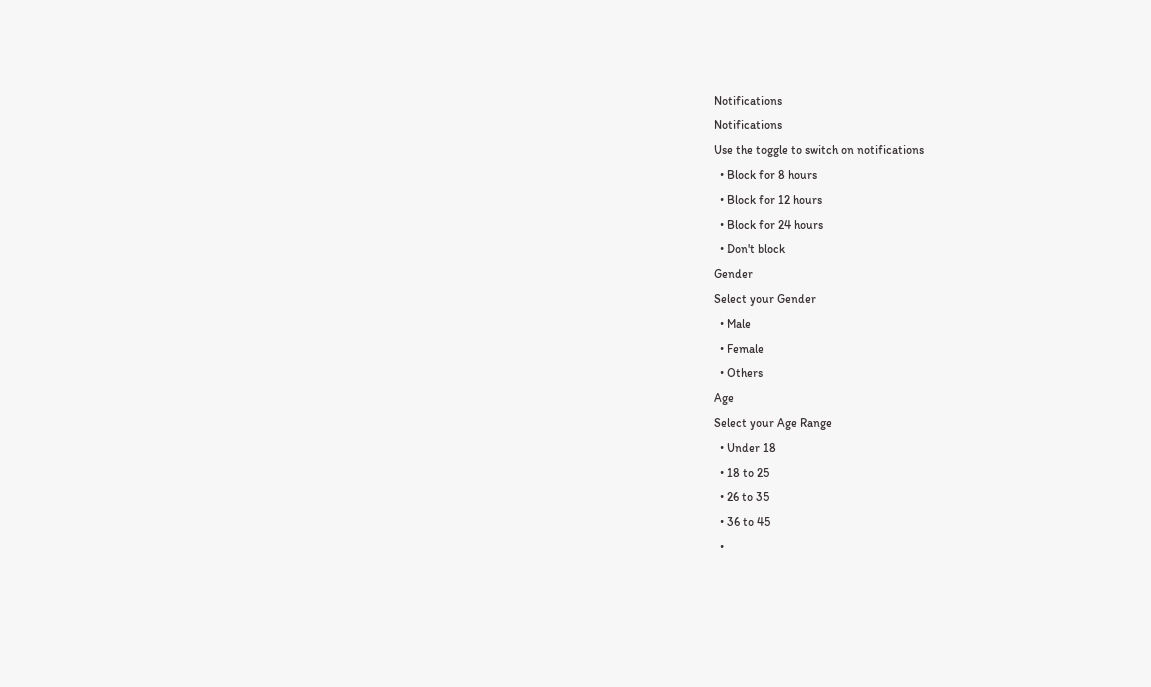Notifications
Notifications
Use the toggle to switch on notifications
  • Block for 8 hours
  • Block for 12 hours
  • Block for 24 hours
  • Don't block
Gender
Select your Gender
  • Male
  • Female
  • Others
Age
Select your Age Range
  • Under 18
  • 18 to 25
  • 26 to 35
  • 36 to 45
  •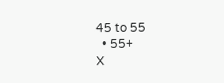45 to 55
  • 55+
X